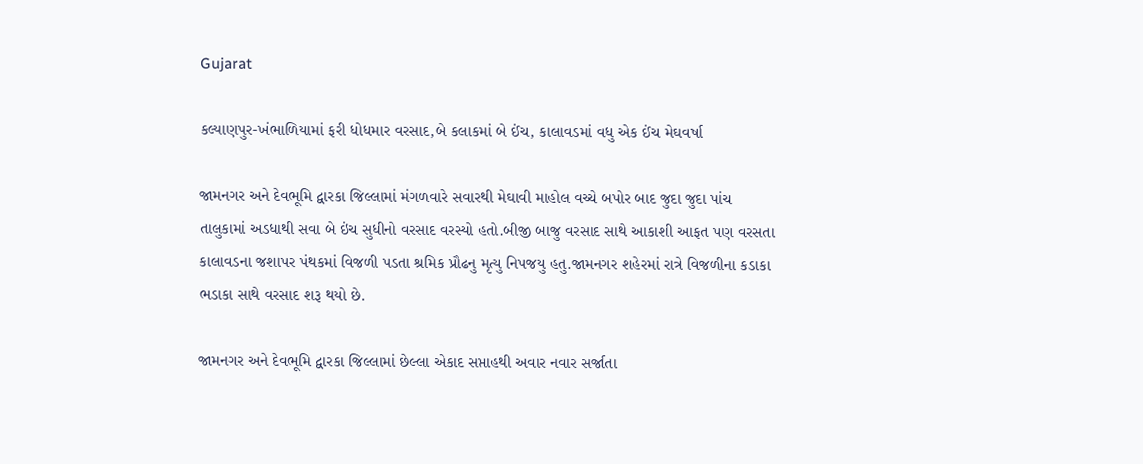Gujarat

કલ્યાણપુર-ખંભાળિયામાં ફરી ધોધમાર વરસાદ,બે કલાકમાં બે ઈંચ, કાલાવડમાં વધુ એક ઈંચ મેઘવર્ષા

જામનગર અને દેવભૂમિ દ્વારકા જિલ્લામાં મંગળવારે સવારથી મેઘાવી માહોલ વચ્ચે બપોર બાદ જુદા જુદા પાંચ તાલુકામાં અડધાથી સવા બે ઇંચ સુધીનો વરસાદ વરસ્યો હતો.બીજી બાજુ વરસાદ સાથે આકાશી આફત પણ વરસતા કાલાવડના જશાપર પંથકમાં વિજળી પડતા શ્રમિક પ્રૌઢનુ મૃત્યુ નિપજયુ હતુ.જામનગર શહેરમાં રાત્રે વિજળીના કડાકા ભડાકા સાથે વરસાદ શરૂ થયો છે.

જામનગર અને દેવભૂમિ દ્વારકા જિલ્લામાં છેલ્લા એકાદ સપ્તાહથી અવાર નવાર સર્જાતા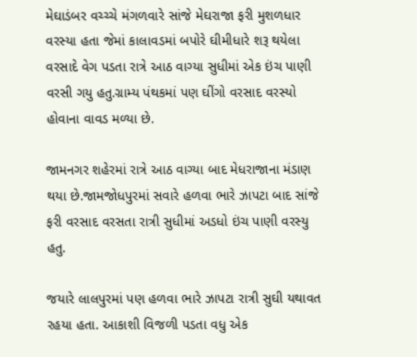મેઘાડંબર વચ્ચ્ચે મંગળવારે સાંજે મેઘરાજા ફરી મુશળધાર વરસ્યા હતા જેમાં કાલાવડમાં બપોરે ઘીમીધારે શરૂ થયેલા વરસાદે વેગ પડતા રાત્રે આઠ વાગ્યા સુધીમાં એક ઇંચ પાણી વરસી ગયુ હતુ.ગ્રામ્ય પંથકમાં પણ ઘીંગો વરસાદ વરસ્યો હોવાના વાવડ મળ્યા છે.

જામનગર શહેરમાં રાત્રે આઠ વાગ્યા બાદ મેધરાજાના મંડાણ થયા છે.જામજોધપુરમાં સવારે હળવા ભારે ઝાપટા બાદ સાંજે ફરી વરસાદ વરસતા રાત્રી સુધીમાં અડધો ઇંચ પાણી વરસ્યુ હતુ.

જયારે લાલપુરમાં પણ હળવા ભારે ઝાપટા રાત્રી સુઘી યથાવત રહયા હતા. આકાશી વિજળી પડતા વધુ એક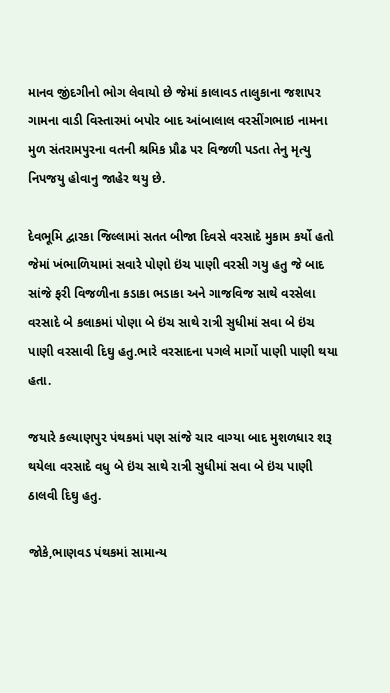માનવ જીંદગીનો ભોગ લેવાયો છે જેમાં કાલાવડ તાલુકાના જશાપર ગામના વાડી વિસ્તારમાં બપોર બાદ આંબાલાલ વરસીંગભાઇ નામના મુળ સંતરામપુરના વતની શ્રમિક પ્રૌઢ પર વિજળી પડતા તેનુ મૃત્યુ નિપજયુ હોવાનુ જાહેર થયુ છે.

દેવભૂમિ દ્વારકા જિલ્લામાં સતત બીજા દિવસે વરસાદે મુકામ કર્યો હતો જેમાં ખંભાળિયામાં સવારે પોણો ઇંચ પાણી વરસી ગયુ હતુ જે બાદ સાંજે ફરી વિજળીના કડાકા ભડાકા અને ગાજવિજ સાથે વરસેલા વરસાદે બે કલાકમાં પોણા બે ઇંચ સાથે રાત્રી સુધીમાં સવા બે ઇંચ પાણી વરસાવી દિઘુ હતુ.ભારે વરસાદના પગલે માર્ગો પાણી પાણી થયા હતા.

જયારે કલ્યાણપુર પંથકમાં પણ સાંજે ચાર વાગ્યા બાદ મુશળધાર શરૂ થયેલા વરસાદે વધુ બે ઇંચ સાથે રાત્રી સુધીમાં સવા બે ઇંચ પાણી ઠાલવી દિઘુ હતુ.

જોકે,ભાણવડ પંથકમાં સામાન્ય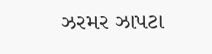ઝરમર ઝાપટા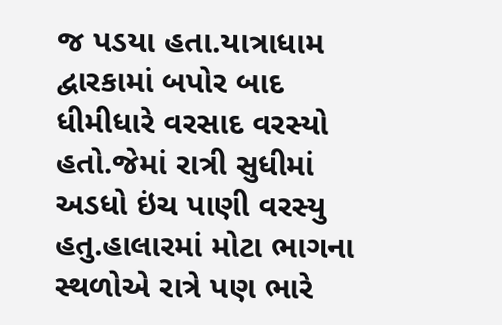જ પડયા હતા.યાત્રાધામ દ્વારકામાં બપોર બાદ ધીમીધારે વરસાદ વરસ્યો હતો.જેમાં રાત્રી સુધીમાં અડધો ઇંચ પાણી વરસ્યુ હતુ.હાલારમાં મોટા ભાગના સ્થળોએ રાત્રે પણ ભારે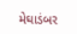મેઘાડંબર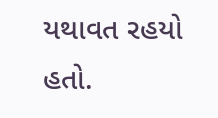યથાવત રહયો હતો.